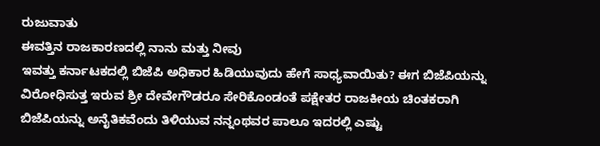ರುಜುವಾತು
ಈವತ್ತಿನ ರಾಜಕಾರಣದಲ್ಲಿ ನಾನು ಮತ್ತು ನೀವು
ಇವತ್ತು ಕರ್ನಾಟಕದಲ್ಲಿ ಬಿಜೆಪಿ ಅಧಿಕಾರ ಹಿಡಿಯುವುದು ಹೇಗೆ ಸಾಧ್ಯವಾಯಿತು? ಈಗ ಬಿಜೆಪಿಯನ್ನು ವಿರೋಧಿಸುತ್ತ ಇರುವ ಶ್ರೀ ದೇವೇಗೌಡರೂ ಸೇರಿಕೊಂಡಂತೆ ಪಕ್ಷೇತರ ರಾಜಕೀಯ ಚಿಂತಕರಾಗಿ ಬಿಜೆಪಿಯನ್ನು ಅನೈತಿಕವೆಂದು ತಿಳಿಯುವ ನನ್ನಂಥವರ ಪಾಲೂ ಇದರಲ್ಲಿ ಎಷ್ಟು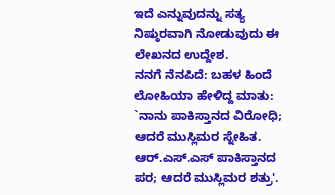ಇದೆ ಎನ್ನುವುದನ್ನು ಸತ್ಯ ನಿಷ್ಠುರವಾಗಿ ನೋಡುವುದು ಈ ಲೇಖನದ ಉದ್ದೇಶ.
ನನಗೆ ನೆನಪಿದೆ: ಬಹಳ ಹಿಂದೆ ಲೋಹಿಯಾ ಹೇಳಿದ್ದ ಮಾತು: `ನಾನು ಪಾಕಿಸ್ತಾನದ ವಿರೋಧಿ; ಆದರೆ ಮುಸ್ಲಿಮರ ಸ್ನೇಹಿತ. ಆರ್.ಎಸ್.ಎಸ್ ಪಾಕಿಸ್ತಾನದ ಪರ; ಆದರೆ ಮುಸ್ಲಿಮರ ಶತ್ರು'.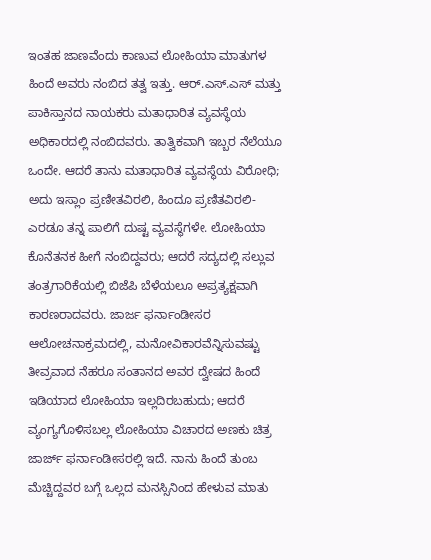ಇಂತಹ ಜಾಣವೆಂದು ಕಾಣುವ ಲೋಹಿಯಾ ಮಾತುಗಳ ಹಿಂದೆ ಅವರು ನಂಬಿದ ತತ್ವ ಇತ್ತು. ಆರ್.ಎಸ್.ಎಸ್ ಮತ್ತು ಪಾಕಿಸ್ತಾನದ ನಾಯಕರು ಮತಾಧಾರಿತ ವ್ಯವಸ್ಥೆಯ ಅಧಿಕಾರದಲ್ಲಿ ನಂಬಿದವರು. ತಾತ್ವಿಕವಾಗಿ ಇಬ್ಬರ ನೆಲೆಯೂ ಒಂದೇ. ಆದರೆ ತಾನು ಮತಾಧಾರಿತ ವ್ಯವಸ್ಥೆಯ ವಿರೋಧಿ; ಅದು ಇಸ್ಲಾಂ ಪ್ರಣೀತವಿರಲಿ, ಹಿಂದೂ ಪ್ರಣಿತವಿರಲಿ- ಎರಡೂ ತನ್ನ ಪಾಲಿಗೆ ದುಷ್ಟ ವ್ಯವಸ್ಥೆಗಳೇ. ಲೋಹಿಯಾ ಕೊನೆತನಕ ಹೀಗೆ ನಂಬಿದ್ದವರು; ಆದರೆ ಸದ್ಯದಲ್ಲಿ ಸಲ್ಲುವ ತಂತ್ರಗಾರಿಕೆಯಲ್ಲಿ ಬಿಜೆಪಿ ಬೆಳೆಯಲೂ ಅಪ್ರತ್ಯಕ್ಷವಾಗಿ ಕಾರಣರಾದವರು. ಜಾರ್ಜ ಫರ್ನಾಂಡೀಸರ ಆಲೋಚನಾಕ್ರಮದಲ್ಲಿ, ಮನೋವಿಕಾರವೆನ್ನಿಸುವಷ್ಟು ತೀವ್ರವಾದ ನೆಹರೂ ಸಂತಾನದ ಅವರ ದ್ವೇಷದ ಹಿಂದೆ ಇಡಿಯಾದ ಲೋಹಿಯಾ ಇಲ್ಲದಿರಬಹುದು; ಆದರೆ ವ್ಯಂಗ್ಯಗೊಳಿಸಬಲ್ಲ ಲೋಹಿಯಾ ವಿಚಾರದ ಅಣಕು ಚಿತ್ರ ಜಾರ್ಜ್ ಫರ್ನಾಂಡೀಸರಲ್ಲಿ ಇದೆ. ನಾನು ಹಿಂದೆ ತುಂಬ ಮೆಚ್ಚಿದ್ದವರ ಬಗ್ಗೆ ಒಲ್ಲದ ಮನಸ್ಸಿನಿಂದ ಹೇಳುವ ಮಾತು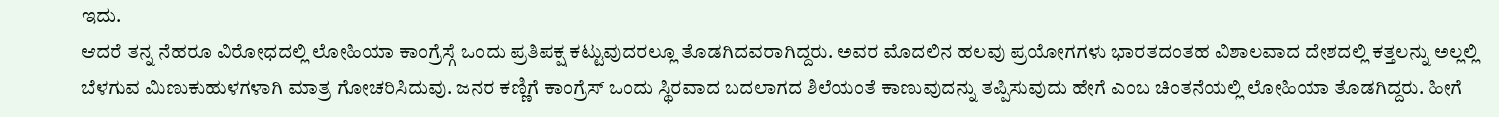ಇದು.
ಆದರೆ ತನ್ನ ನೆಹರೂ ವಿರೋಧದಲ್ಲಿ ಲೋಹಿಯಾ ಕಾಂಗ್ರೆಸ್ಗೆ ಒಂದು ಪ್ರತಿಪಕ್ಷ ಕಟ್ಟುವುದರಲ್ಲೂ ತೊಡಗಿದವರಾಗಿದ್ದರು. ಅವರ ಮೊದಲಿನ ಹಲವು ಪ್ರಯೋಗಗಳು ಭಾರತದಂತಹ ವಿಶಾಲವಾದ ದೇಶದಲ್ಲಿ ಕತ್ತಲನ್ನು ಅಲ್ಲಲ್ಲಿ ಬೆಳಗುವ ಮಿಣುಕುಹುಳಗಳಾಗಿ ಮಾತ್ರ ಗೋಚರಿಸಿದುವು. ಜನರ ಕಣ್ಣಿಗೆ ಕಾಂಗ್ರೆಸ್ ಒಂದು ಸ್ಥಿರವಾದ ಬದಲಾಗದ ಶಿಲೆಯಂತೆ ಕಾಣುವುದನ್ನು ತಪ್ಪಿಸುವುದು ಹೇಗೆ ಎಂಬ ಚಿಂತನೆಯಲ್ಲಿ ಲೋಹಿಯಾ ತೊಡಗಿದ್ದರು. ಹೀಗೆ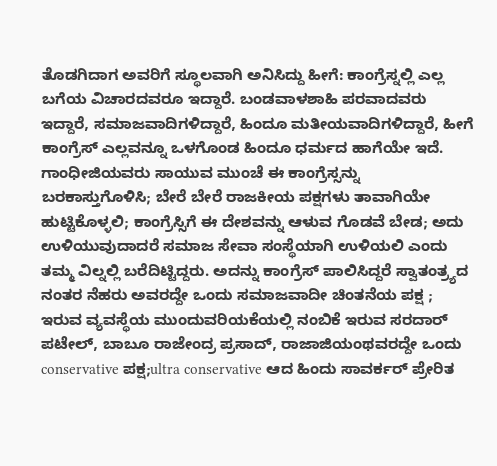ತೊಡಗಿದಾಗ ಅವರಿಗೆ ಸ್ಥೂಲವಾಗಿ ಅನಿಸಿದ್ದು ಹೀಗೆ: ಕಾಂಗ್ರೆಸ್ನಲ್ಲಿ ಎಲ್ಲ ಬಗೆಯ ವಿಚಾರದವರೂ ಇದ್ದಾರೆ. ಬಂಡವಾಳಶಾಹಿ ಪರವಾದವರು ಇದ್ದಾರೆ, ಸಮಾಜವಾದಿಗಳಿದ್ದಾರೆ, ಹಿಂದೂ ಮತೀಯವಾದಿಗಳಿದ್ದಾರೆ, ಹೀಗೆ ಕಾಂಗ್ರೆಸ್ ಎಲ್ಲವನ್ನೂ ಒಳಗೊಂಡ ಹಿಂದೂ ಧರ್ಮದ ಹಾಗೆಯೇ ಇದೆ. ಗಾಂಧೀಜಿಯವರು ಸಾಯುವ ಮುಂಚೆ ಈ ಕಾಂಗ್ರೆಸ್ಸನ್ನು ಬರಕಾಸ್ತುಗೊಳಿಸಿ; ಬೇರೆ ಬೇರೆ ರಾಜಕೀಯ ಪಕ್ಷಗಳು ತಾವಾಗಿಯೇ ಹುಟ್ಟಿಕೊಳ್ಳಲಿ; ಕಾಂಗ್ರೆಸ್ಸಿಗೆ ಈ ದೇಶವನ್ನು ಆಳುವ ಗೊಡವೆ ಬೇಡ; ಅದು ಉಳಿಯುವುದಾದರೆ ಸಮಾಜ ಸೇವಾ ಸಂಸ್ಥೆಯಾಗಿ ಉಳಿಯಲಿ ಎಂದು ತಮ್ಮ ವಿಲ್ನಲ್ಲಿ ಬರೆದಿಟ್ಟಿದ್ದರು. ಅದನ್ನು ಕಾಂಗ್ರೆಸ್ ಪಾಲಿಸಿದ್ದರೆ ಸ್ವಾತಂತ್ರ್ಯದ ನಂತರ ನೆಹರು ಅವರದ್ದೇ ಒಂದು ಸಮಾಜವಾದೀ ಚಿಂತನೆಯ ಪಕ್ಷ ; ಇರುವ ವ್ಯವಸ್ಥೆಯ ಮುಂದುವರಿಯಕೆಯಲ್ಲಿ ನಂಬಿಕೆ ಇರುವ ಸರದಾರ್ ಪಟೇಲ್, ಬಾಬೂ ರಾಜೇಂದ್ರ ಪ್ರಸಾದ್, ರಾಜಾಜಿಯಂಥವರದ್ದೇ ಒಂದು conservative ಪಕ್ಷ;ultra conservative ಆದ ಹಿಂದು ಸಾವರ್ಕರ್ ಪ್ರೇರಿತ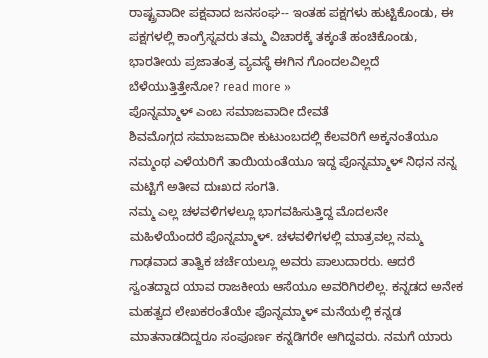ರಾಷ್ಟ್ರವಾದೀ ಪಕ್ಷವಾದ ಜನಸಂಘ-- ಇಂತಹ ಪಕ್ಷಗಳು ಹುಟ್ಟಿಕೊಂಡು, ಈ ಪಕ್ಷಗಳಲ್ಲಿ ಕಾಂಗ್ರೆಸ್ನವರು ತಮ್ಮ ವಿಚಾರಕ್ಕೆ ತಕ್ಕಂತೆ ಹಂಚಿಕೊಂಡು, ಭಾರತೀಯ ಪ್ರಜಾತಂತ್ರ ವ್ಯವಸ್ಥೆ ಈಗಿನ ಗೊಂದಲವಿಲ್ಲದೆ ಬೆಳೆಯುತ್ತಿತ್ತೇನೋ? read more »
ಪೊನ್ನಮ್ಮಾಳ್ ಎಂಬ ಸಮಾಜವಾದೀ ದೇವತೆ
ಶಿವಮೊಗ್ಗದ ಸಮಾಜವಾದೀ ಕುಟುಂಬದಲ್ಲಿ ಕೆಲವರಿಗೆ ಅಕ್ಕನಂತೆಯೂ ನಮ್ಮಂಥ ಎಳೆಯರಿಗೆ ತಾಯಿಯಂತೆಯೂ ಇದ್ದ ಪೊನ್ನಮ್ಮಾಳ್ ನಿಧನ ನನ್ನ ಮಟ್ಟಿಗೆ ಅತೀವ ದುಃಖದ ಸಂಗತಿ.
ನಮ್ಮ ಎಲ್ಲ ಚಳವಳಿಗಳಲ್ಲೂ ಭಾಗವಹಿಸುತ್ತಿದ್ದ ಮೊದಲನೇ ಮಹಿಳೆಯೆಂದರೆ ಪೊನ್ನಮ್ಮಾಳ್. ಚಳವಳಿಗಳಲ್ಲಿ ಮಾತ್ರವಲ್ಲ ನಮ್ಮ ಗಾಢವಾದ ತಾತ್ವಿಕ ಚರ್ಚೆಯಲ್ಲೂ ಅವರು ಪಾಲುದಾರರು. ಆದರೆ ಸ್ವಂತದ್ದಾದ ಯಾವ ರಾಜಕೀಯ ಆಸೆಯೂ ಅವರಿಗಿರಲಿಲ್ಲ. ಕನ್ನಡದ ಅನೇಕ ಮಹತ್ವದ ಲೇಖಕರಂತೆಯೇ ಪೊನ್ನಮ್ಮಾಳ್ ಮನೆಯಲ್ಲಿ ಕನ್ನಡ ಮಾತನಾಡದಿದ್ದರೂ ಸಂಪೂರ್ಣ ಕನ್ನಡಿಗರೇ ಆಗಿದ್ದವರು. ನಮಗೆ ಯಾರು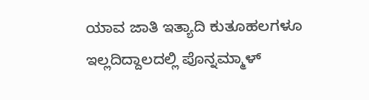ಯಾವ ಜಾತಿ ಇತ್ಯಾದಿ ಕುತೂಹಲಗಳೂ ಇಲ್ಲದಿದ್ದಾಲದಲ್ಲಿ ಪೊನ್ನಮ್ಮಾಳ್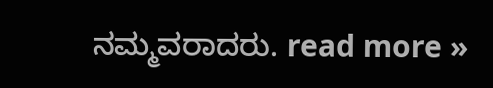ನಮ್ಮವರಾದರು. read more »